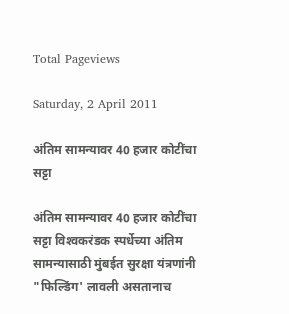Total Pageviews

Saturday, 2 April 2011

अंतिम सामन्यावर 40 हजार कोटींचा सट्टा

अंतिम सामन्यावर 40 हजार कोटींचा सट्टा विश्‍वकरंडक स्पर्धेच्या अंतिम सामन्यासाठी मुंबईत सुरक्षा यंत्रणांनी "फिल्डिंग' लावली असतानाच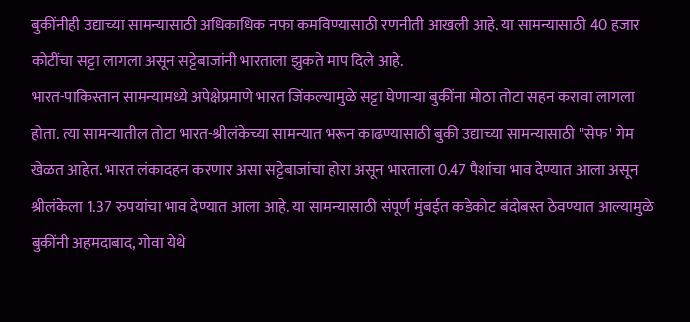बुकींनीही उद्याच्या सामन्यासाठी अधिकाधिक नफा कमविण्यासाठी रणनीती आखली आहे. या सामन्यासाठी 40 हजार कोटींचा सट्टा लागला असून सट्टेबाजांनी भारताला झुकते माप दिले आहे.
भारत-पाकिस्तान सामन्यामध्ये अपेक्षेप्रमाणे भारत जिंकल्यामुळे सट्टा घेणाऱ्या बुकींना मोठा तोटा सहन करावा लागला होता. त्या सामन्यातील तोटा भारत-श्रीलंकेच्या सामन्यात भरून काढण्यासाठी बुकी उद्याच्या सामन्यासाठी "सेफ' गेम खेळत आहेत. भारत लंकादहन करणार असा सट्टेबाजांचा होरा असून भारताला 0.47 पैशांचा भाव देण्यात आला असून श्रीलंकेला 1.37 रुपयांचा भाव देण्यात आला आहे. या सामन्यासाठी संपूर्ण मुंबईत कडेकोट बंदोबस्त ठेवण्यात आल्यामुळे बुकींनी अहमदाबाद, गोवा येथे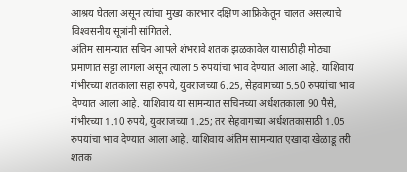आश्रय घेतला असून त्यांचा मुख्य कारभार दक्षिण आफ्रिकेतून चालत असल्याचे विश्‍वसनीय सूत्रांनी सांगितले.
अंतिम सामन्यात सचिन आपले शंभरावे शतक झळकावेल यासाठीही मोठ्या प्रमाणात सट्टा लागला असून त्याला 5 रुपयांचा भाव देण्यात आला आहे. याशिवाय गंभीरच्या शतकाला सहा रुपये, युवराजच्या 6.25, सेहवागच्या 5.50 रुपयांचा भाव देण्यात आला आहे. याशिवाय या सामन्यात सचिनच्या अर्धशतकाला 90 पैसे, गंभीरच्या 1.10 रुपये, युवराजच्या 1.25; तर सेहवागच्या अर्धशतकासाठी 1.05 रुपयांचा भाव देण्यात आला आहे. याशिवाय अंतिम सामन्यात एखादा खेळाडू तरी शतक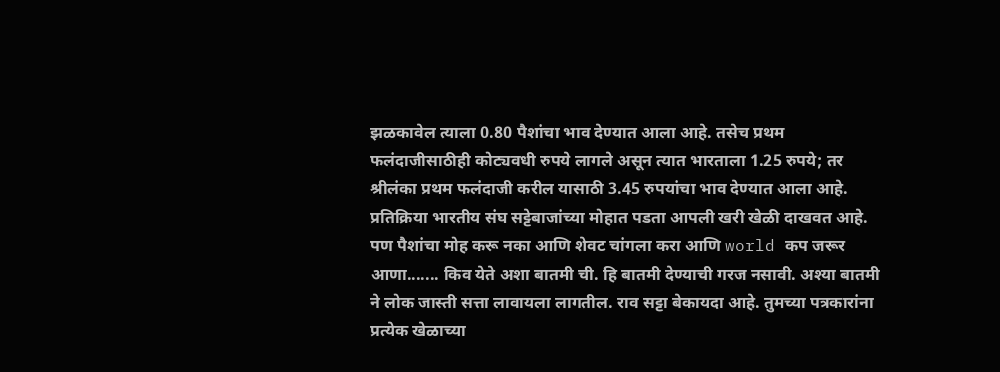झळकावेल त्याला 0.80 पैशांचा भाव देण्यात आला आहे. तसेच प्रथम फलंदाजीसाठीही कोट्यवधी रुपये लागले असून त्यात भारताला 1.25 रुपये; तर श्रीलंका प्रथम फलंदाजी करील यासाठी 3.45 रुपयांचा भाव देण्यात आला आहे. प्रतिक्रिया भारतीय संघ सट्टेबाजांच्या मोहात पडता आपली खरी खेळी दाखवत आहे. पण पैशांचा मोह करू नका आणि शेवट चांगला करा आणि world कप जरूर आणा....... किव येते अशा बातमी ची. हि बातमी देण्याची गरज नसावी. अश्या बातमी ने लोक जास्ती सत्ता लावायला लागतील. राव सट्टा बेकायदा आहे. तुमच्या पत्रकारांना प्रत्येक खेळाच्या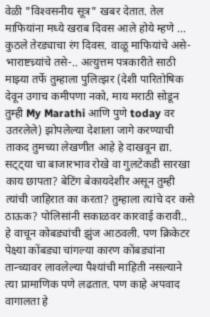वेळी "विश्‍वसनीय सूत्र" खबर देतात. तेल माफियांना मध्ये खराब दिवस आले होये म्हणे ... कुठले तेरड्याचा रंग दिवस. वाळू माफियांचे असे-भाराष्टच्र्यांचे तसे-.. अत्युत्तम पत्रकारीते साठी माझ्या तर्फे तुम्हाला पुलित्झर (देशी पारितोषिक देवून उगाच कमीपणा नको, माय मराठी सोडून तुम्ही My Marathi आणि पुणे today वर उतरलेले) झोपलेल्या देशाला जागे करण्याची ताकद तुमच्या लेखणीत आहे हे दाखवून द्या. सट्ट्या चा बाजारभाव रोखे वा गुलटेकडी सारखा काय छापता? बेटिंग बेकायदेशीर असून तुम्ही त्यांची जाहिरात का करता? तुम्हाला त्यांचे दर कसे ठाऊक? पोलिसांनी सकाळवर कारवाई करावी.. हे वाचून कोबड्यांची झुंज आठवली. पण क्रिकेटर पेक्ष्या कोंबड्या चांगल्या कारण कोंबड्यांना तान्च्यावर लावलेल्या पैश्यांची माहिती नसल्याने त्या प्रामाणिक पणे लढतात. पण काहे अपवाद वागालता हे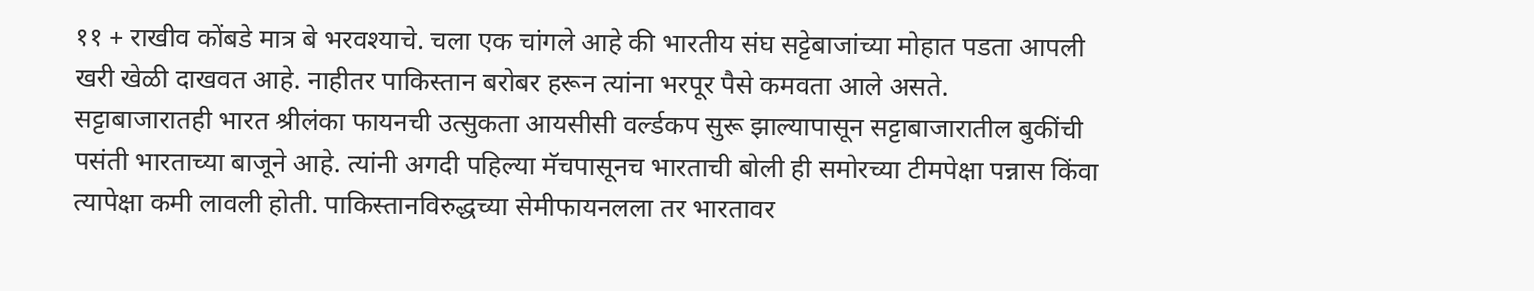११ + राखीव कोंबडे मात्र बे भरवश्याचे. चला एक चांगले आहे की भारतीय संघ सट्टेबाजांच्या मोहात पडता आपली खरी खेळी दाखवत आहे. नाहीतर पाकिस्तान बरोबर हरून त्यांना भरपूर पैसे कमवता आले असते.
सट्टाबाजारातही भारत श्रीलंका फायनची उत्सुकता आयसीसी वर्ल्डकप सुरू झाल्यापासून सट्टाबाजारातील बुकींची पसंती भारताच्या बाजूने आहे. त्यांनी अगदी पहिल्या मॅचपासूनच भारताची बोली ही समोरच्या टीमपेक्षा पन्नास किंवा त्यापेक्षा कमी लावली होती. पाकिस्तानविरुद्धच्या सेमीफायनलला तर भारतावर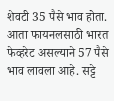शेवटी 35 पैसे भाव होता. आता फायनलसाठी भारत फेव्हरेट असल्याने 57 पैसे भाव लावला आहे. सट्टे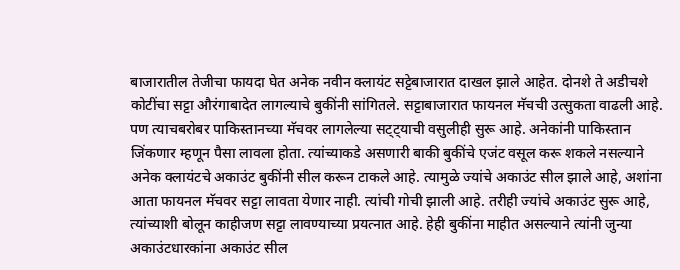बाजारातील तेजीचा फायदा घेत अनेक नवीन क्‍लायंट सट्टेबाजारात दाखल झाले आहेत. दोनशे ते अडीचशे कोटींचा सट्टा औरंगाबादेत लागल्याचे बुकींनी सांगितले. सट्टाबाजारात फायनल मॅचची उत्सुकता वाढली आहे. पण त्याचबरोबर पाकिस्तानच्या मॅचवर लागलेल्या सट्ट्याची वसुलीही सुरू आहे. अनेकांनी पाकिस्तान जिंकणार म्हणून पैसा लावला होता. त्यांच्याकडे असणारी बाकी बुकींचे एजंट वसूल करू शकले नसल्याने अनेक क्‍लायंटचे अकाउंट बुकींनी सील करून टाकले आहे. त्यामुळे ज्यांचे अकाउंट सील झाले आहे, अशांना आता फायनल मॅचवर सट्टा लावता येणार नाही. त्यांची गोची झाली आहे. तरीही ज्यांचे अकाउंट सुरू आहे, त्यांच्याशी बोलून काहीजण सट्टा लावण्याच्या प्रयत्नात आहे. हेही बुकींना माहीत असल्याने त्यांनी जुन्या अकाउंटधारकांना अकाउंट सील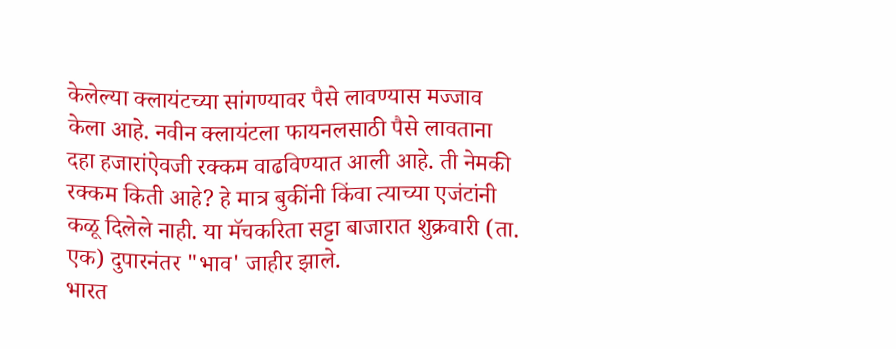केलेल्या क्‍लायंटच्या सांगण्यावर पैसे लावण्यास मज्जाव केला आहे. नवीन क्‍लायंटला फायनलसाठी पैसे लावताना दहा हजारांऐवजी रक्कम वाढविण्यात आली आहे. ती नेमकी रक्कम किती आहे? हे मात्र बुकींनी किंवा त्याच्या एजंटांनी कळू दिलेले नाही. या मॅचकरिता सट्टा बाजारात शुक्रवारी (ता. एक) दुपारनंतर "भाव' जाहीर झाले.
भारत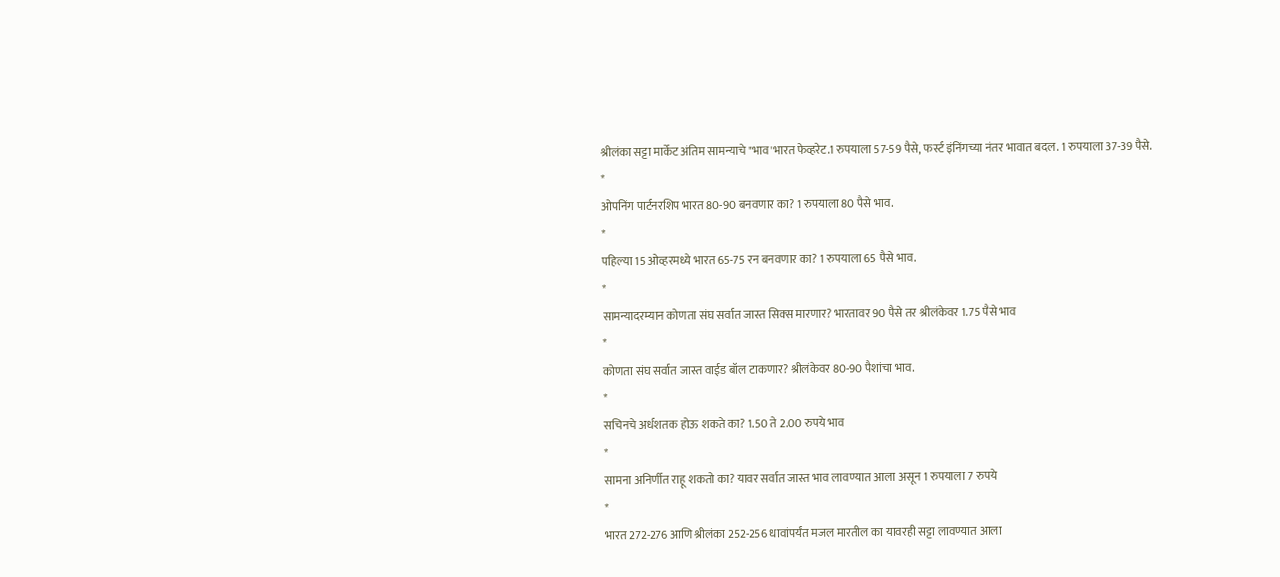श्रीलंका सट्टा मार्केट अंतिम सामन्याचे "भाव'भारत फेव्हरेट.1 रुपयाला 57-59 पैसे, फर्स्ट इंनिंगच्या नंतर भावात बदल. 1 रुपयाला 37-39 पैसे.
*
ओपनिंग पार्टनरशिप भारत 80-90 बनवणार का? 1 रुपयाला 80 पैसे भाव.
*
पहिल्या 15 ओव्हरमध्ये भारत 65-75 रन बनवणार का? 1 रुपयाला 65 पैसे भाव.
*
सामन्यादरम्यान कोणता संघ सर्वात जास्त सिक्‍स मारणार? भारतावर 90 पैसे तर श्रीलंकेवर 1.75 पैसे भाव
*
कोणता संघ सर्वात जास्त वाईड बॉल टाकणार? श्रीलंकेवर 80-90 पैशांचा भाव.
*
सचिनचे अर्धशतक होऊ शकते का? 1.50 ते 2.00 रुपये भाव
*
सामना अनिर्णीत राहू शकतो का? यावर सर्वात जास्त भाव लावण्यात आला असून 1 रुपयाला 7 रुपये
*
भारत 272-276 आणि श्रीलंका 252-256 धावांपर्यंत मजल मारतील का यावरही सट्टा लावण्यात आला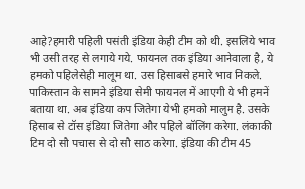आहे?हमारी पहिली पसंती इंडिया केही टीम को थी. इसलिये भाव भी उसी तरह से लगाये गये. फायनल तक इंडिया आनेवाला है, ये हमको पहिलेसेही मालूम था. उस हिसाबसे हमारे भाव निकले. पाकिस्तान के सामने इंडिया सेमी फायनल में आएगी ये भी हमनें बताया था. अब इंडिया कप जितेगा येभी हमको मालुम है. उसके हिसाब से टॉस इंडिया जितेगा और पहिले बॉलिंग करेगा. लंकाकी टिम दो सौ पचास से दो सौ साठ करेगा. इंडिया की टीम 45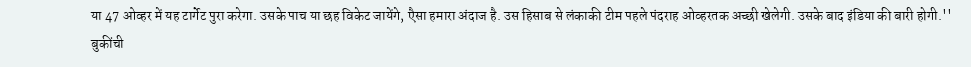या 47 ओव्हर में यह टार्गेट पुरा करेगा. उसके पाच या छह विकेट जायेंगे, एैसा हमारा अंदाज है. उस हिसाब से लंकाकी टीम पहले पंदराह ओव्हरतक अच्छी खेलेगी. उसके बाद इंडिया की बारी होगी.''
बुकींची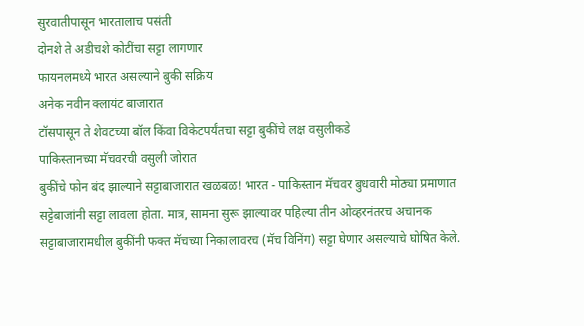सुरवातीपासून भारतालाच पसंती
दोनशे ते अडीचशे कोटींचा सट्टा लागणार
फायनलमध्ये भारत असल्याने बुकी सक्रिय
अनेक नवीन क्‍लायंट बाजारात
टॉसपासून ते शेवटच्या बॉल किंवा विकेटपर्यंतचा सट्टा बुकींचे लक्ष वसुलीकडे
पाकिस्तानच्या मॅचवरची वसुली जोरात
बुकींचे फोन बंद झाल्याने सट्टाबाजारात खळबळ! भारत - पाकिस्तान मॅचवर बुधवारी मोठ्या प्रमाणात सट्टेबाजांनी सट्टा लावला होता. मात्र, सामना सुरू झाल्यावर पहिल्या तीन ओव्हरनंतरच अचानक सट्टाबाजारामधील बुकींनी फक्त मॅचच्या निकालावरच (मॅच विनिंग) सट्टा घेणार असल्याचे घोषित केले.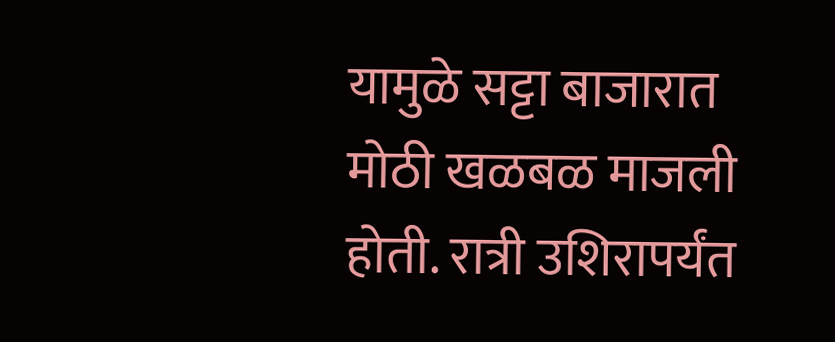यामुळे सट्टा बाजारात मोठी खळबळ माजली होती. रात्री उशिरापर्यंत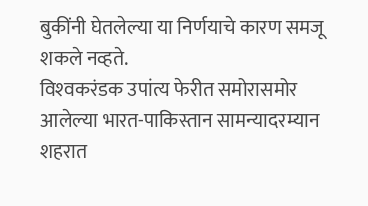बुकींनी घेतलेल्या या निर्णयाचे कारण समजू शकले नव्हते.
विश्‍वकरंडक उपांत्य फेरीत समोरासमोर आलेल्या भारत-पाकिस्तान सामन्यादरम्यान शहरात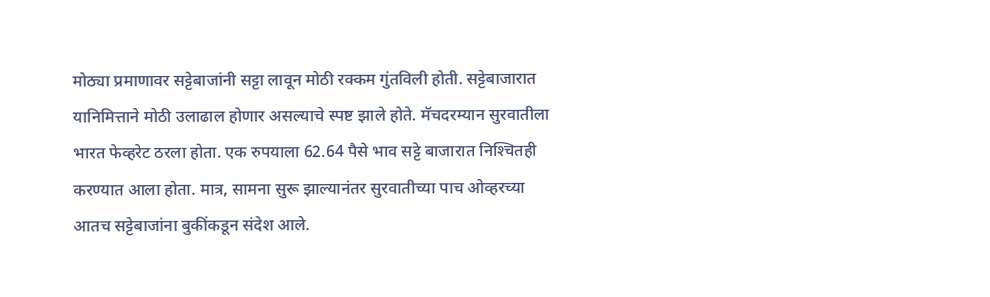मोठ्या प्रमाणावर सट्टेबाजांनी सट्टा लावून मोठी रक्कम गुंतविली होती. सट्टेबाजारात यानिमित्ताने मोठी उलाढाल होणार असल्याचे स्पष्ट झाले होते. मॅचदरम्यान सुरवातीला भारत फेव्हरेट ठरला होता. एक रुपयाला 62.64 पैसे भाव सट्टे बाजारात निश्‍चितही करण्यात आला होता. मात्र, सामना सुरू झाल्यानंतर सुरवातीच्या पाच ओव्हरच्या आतच सट्टेबाजांना बुकींकडून संदेश आले.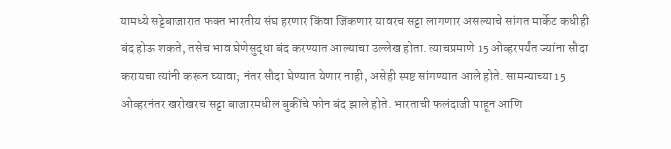यामध्ये सट्टेबाजारात फक्‍त भारतीय संघ हरणार किंवा जिंकणार यावरच सट्टा लागणार असल्याचे सांगत मार्केट कधीही बंद होऊ शकते, तसेच भाव घेणेसुद्धा बंद करण्यात आल्याचा उल्लेख होता. त्याचप्रमाणे 15 ओव्हरपर्यंत ज्यांना सौदा करायचा त्यांनी करून घ्यावा; नंतर सौदा घेण्यात येणार नाही, असेही स्पष्ट सांगण्यात आले होते. सामन्याच्या 15 ओव्हरनंतर खरोखरच सट्टा बाजारमधील बुकींचे फोन बंद झाले होते. भारताची फलंदाजी पाहून आणि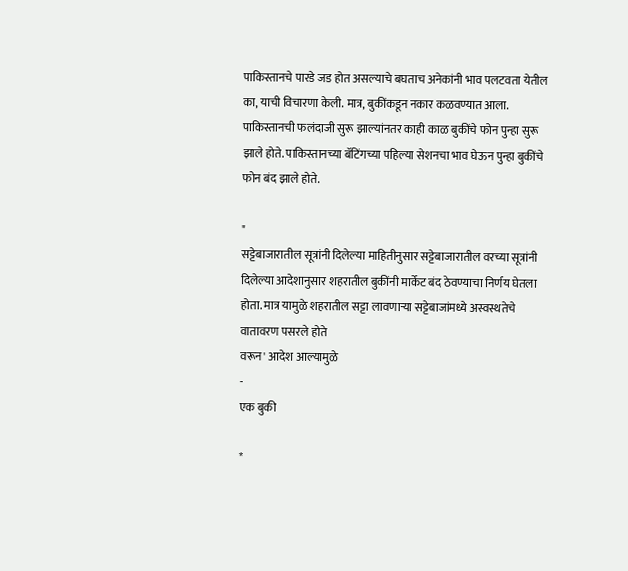पाकिस्तानचे पारडे जड होत असल्याचे बघताच अनेकांनी भाव पलटवता येतील का, याची विचारणा केली. मात्र, बुकींकडून नकार कळवण्यात आला. पाकिस्तानची फलंदाजी सुरू झाल्यांनतर काही काळ बुकींचे फोन पुन्हा सुरू झाले होते. पाकिस्तानच्या बॅटिंगच्या पहिल्या सेशनचा भाव घेऊन पुन्हा बुकींचे फोन बंद झाले होते.

"
सट्टेबाजारातील सूत्रांनी दिलेल्या माहितीनुसार सट्टेबाजारातील वरच्या सूत्रांनी दिलेल्या आदेशानुसार शहरातील बुकींनी मार्केट बंद ठेवण्याचा निर्णय घेतला होता. मात्र यामुळे शहरातील सट्टा लावणाऱ्या सट्टेबाजांमध्ये अस्वस्थतेचे वातावरण पसरले होते
वरून' आदेश आल्यामुळे
-
एक बुकी

*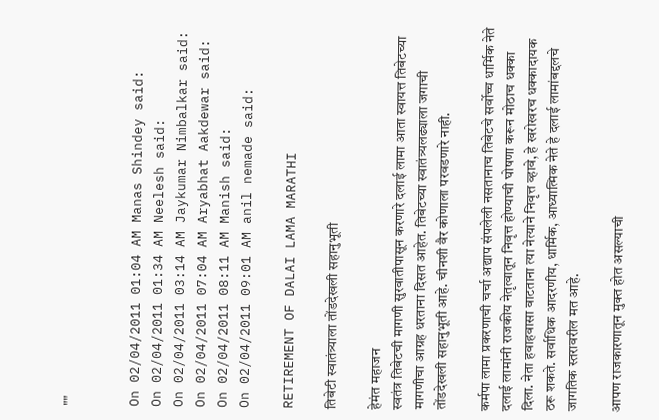""


On 02/04/2011 01:04 AM Manas Shindey said:
On 02/04/2011 01:34 AM Neelesh said:
On 02/04/2011 03:14 AM Jaykumar Nimbalkar said:
On 02/04/2011 07:04 AM Aryabhat Aakdewar said:
On 02/04/2011 08:11 AM Manish said:
On 02/04/2011 09:01 AM anil nemade said:

RETIREMENT OF DALAI LAMA MARATHI

तिबेटी स्वातंत्र्याला तोंडदेखली सहानुभूती

हेमंत महाजन
स्वतंत्र तिबेटची मागणी सुरवातीपासून करणारे दलाई लामा आता स्वायत्त तिबेटच्या मागणीचा आग्रह धरताना दिसत आहेत. तिबेटच्या स्वातंत्र्यलढ्याला जगाची तोंडदेखली सहानुभूती आहे. चीनशी वैर कोणाला परवडणारे नाही.

कर्मपा लामा प्रकरणाची चर्चा अद्याप संपलेली नसतानाच तिबेटचे सर्वोच्च धार्मिक नेते दलाई लामांनी राजकीय नेतृत्वातून निवृत्त होण्याची घोषणा करून मोठाच धक्का दिला. नेता हवाहवासा वाटताना त्या नेत्याने निवृत्त व्हावे, हे खरोखरच धक्कादायक ठरू शकते. सर्वाधिक आदरणीय, धार्मिक, आध्यात्मिक नेते हे दलाई लामांबद्दलचे जागतिक स्तरावरील मत आहे.

आपण राजकारणातून मुक्त होत असल्याची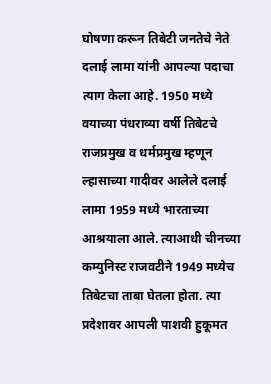घोषणा करून तिबेटी जनतेचे नेते दलाई लामा यांनी आपल्या पदाचा त्याग केला आहे. 1950 मध्ये वयाच्या पंधराव्या वर्षी तिबेटचे राजप्रमुख व धर्मप्रमुख म्हणून ल्हासाच्या गादीवर आलेले दलाई लामा 1959 मध्ये भारताच्या आश्रयाला आले. त्याआधी चीनच्या कम्युनिस्ट राजवटीने 1949 मध्येच तिबेटचा ताबा घेतला होता. त्या प्रदेशावर आपली पाशवी हुकूमत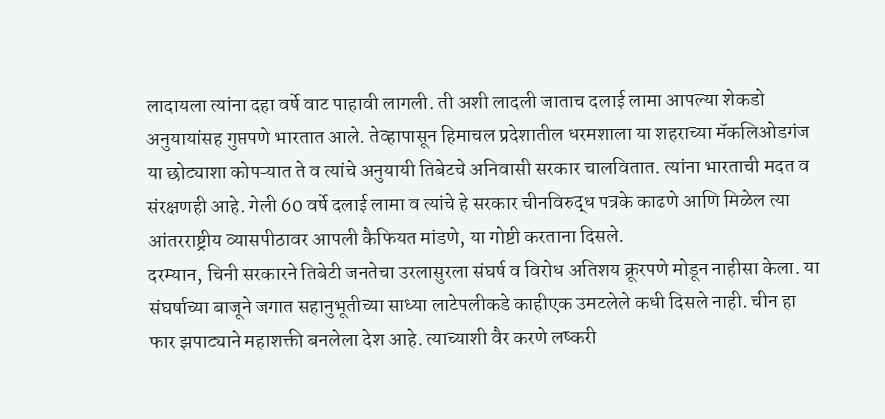लादायला त्यांना दहा वर्षे वाट पाहावी लागली. ती अशी लादली जाताच दलाई लामा आपल्या शेकडो अनुयायांसह गुप्तपणे भारतात आले. तेव्हापासून हिमाचल प्रदेशातील धरमशाला या शहराच्या मॅकलिओडगंज या छोट्याशा कोपऱ्यात ते व त्यांचे अनुयायी तिबेटचे अनिवासी सरकार चालवितात. त्यांना भारताची मदत व संरक्षणही आहे. गेली 60 वर्षे दलाई लामा व त्यांचे हे सरकार चीनविरुद्ध पत्रके काढणे आणि मिळेल त्या आंतरराष्ट्रीय व्यासपीठावर आपली कैफियत मांडणे, या गोष्टी करताना दिसले.
दरम्यान, चिनी सरकारने तिबेटी जनतेचा उरलासुरला संघर्ष व विरोध अतिशय क्रूरपणे मोडून नाहीसा केला. या संघर्षाच्या बाजूने जगात सहानुभूतीच्या साध्या लाटेपलीकडे काहीएक उमटलेले कधी दिसले नाही. चीन हा फार झपाट्याने महाशक्ती बनलेला देश आहे. त्याच्याशी वैर करणे लष्करी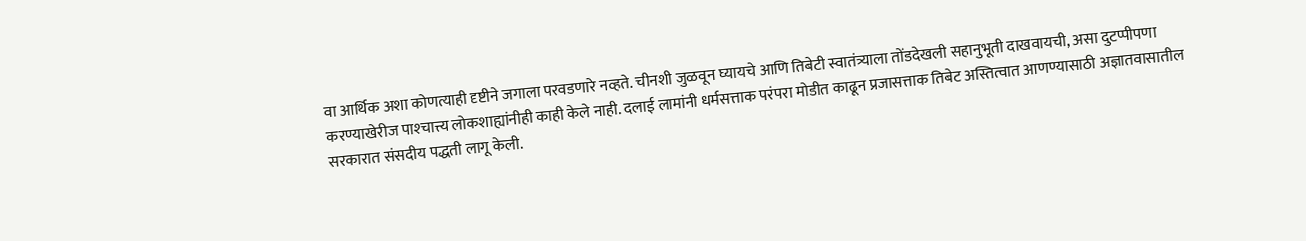वा आर्थिक अशा कोणत्याही दृष्टीने जगाला परवडणारे नव्हते. चीनशी जुळवून घ्यायचे आणि तिबेटी स्वातंत्र्याला तोंडदेखली सहानुभूती दाखवायची, असा दुटप्पीपणा करण्याखेरीज पाश्‍चात्त्य लोकशाह्यांनीही काही केले नाही. दलाई लामांनी धर्मसत्ताक परंपरा मोडीत काढून प्रजासत्ताक तिबेट अस्तित्वात आणण्यासाठी अज्ञातवासातील सरकारात संसदीय पद्धती लागू केली.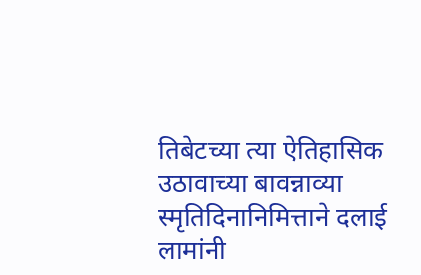तिबेटच्या त्या ऐतिहासिक उठावाच्या बावन्नाव्या स्मृतिदिनानिमित्ताने दलाई लामांनी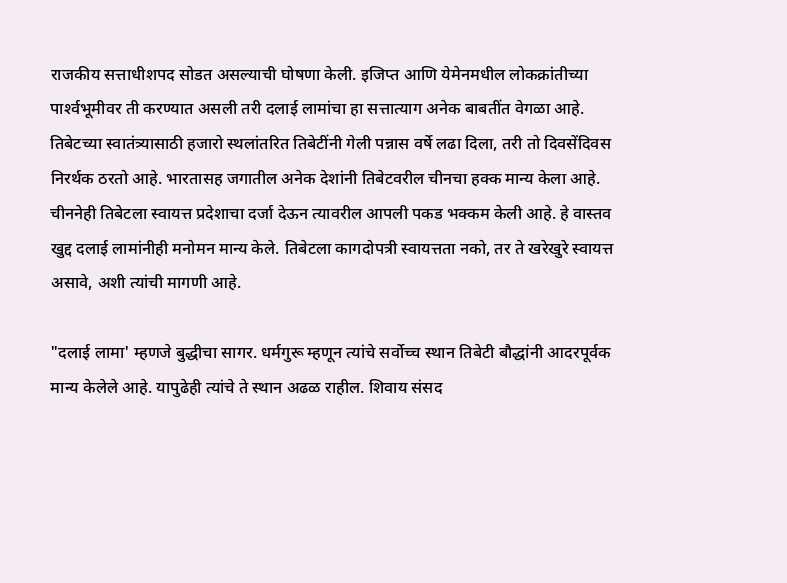राजकीय सत्ताधीशपद सोडत असल्याची घोषणा केली. इजिप्त आणि येमेनमधील लोकक्रांतीच्या पार्श्‍वभूमीवर ती करण्यात असली तरी दलाई लामांचा हा सत्तात्याग अनेक बाबतींत वेगळा आहे. तिबेटच्या स्वातंत्र्यासाठी हजारो स्थलांतरित तिबेटींनी गेली पन्नास वर्षे लढा दिला, तरी तो दिवसेंदिवस निरर्थक ठरतो आहे. भारतासह जगातील अनेक देशांनी तिबेटवरील चीनचा हक्क मान्य केला आहे. चीननेही तिबेटला स्वायत्त प्रदेशाचा दर्जा देऊन त्यावरील आपली पकड भक्कम केली आहे. हे वास्तव खुद्द दलाई लामांनीही मनोमन मान्य केले. तिबेटला कागदोपत्री स्वायत्तता नको, तर ते खरेखुरे स्वायत्त असावे, अशी त्यांची मागणी आहे.

"दलाई लामा' म्हणजे बुद्धीचा सागर. धर्मगुरू म्हणून त्यांचे सर्वोच्च स्थान तिबेटी बौद्धांनी आदरपूर्वक मान्य केलेले आहे. यापुढेही त्यांचे ते स्थान अढळ राहील. शिवाय संसद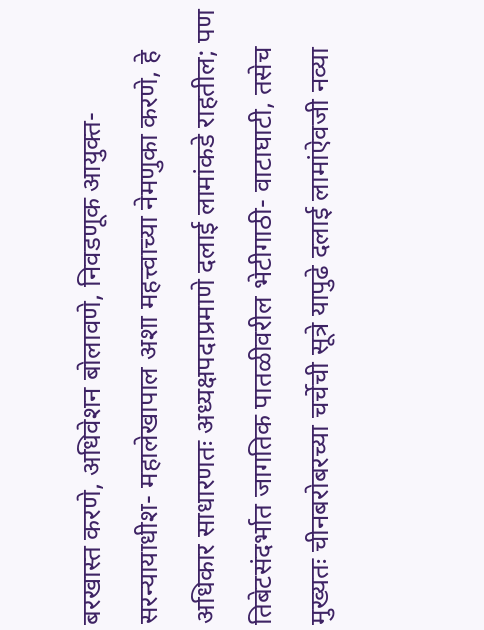बरखास्त करणे, अधिवेशन बोलावणे, निवडणूक आयुक्त- सरन्यायाधीश- महालेखापाल अशा महत्त्वाच्या नेमणुका करणे, हे अधिकार साधारणतः अध्यक्षपदाप्रमाणे दलाई लामांकडे राहतील; पण तिबेटसंदर्भात जागतिक पातळीवरील भेटीगाठी- वाटाघाटी, तसेच मुख्यतः चीनबरोबरच्या चर्चेची सूत्रे यापुढे दलाई लामांऐवजी नव्या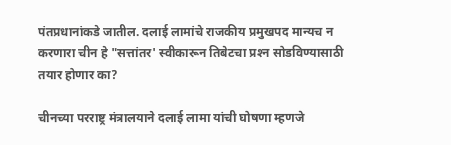पंतप्रधानांकडे जातील. दलाई लामांचे राजकीय प्रमुखपद मान्यच न करणारा चीन हे "सत्तांतर' स्वीकारून तिबेटचा प्रश्‍न सोडविण्यासाठी तयार होणार का?

चीनच्या परराष्ट्र मंत्रालयाने दलाई लामा यांची घोषणा म्हणजे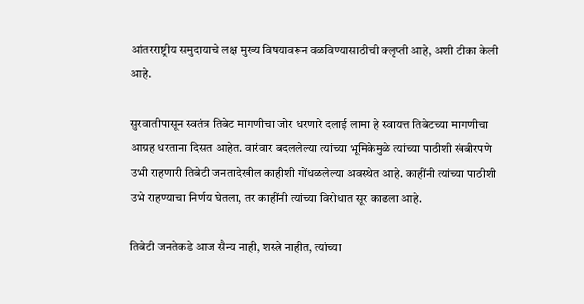आंतरराष्ट्रीय समुदायाचे लक्ष मुख्य विषयावरून वळविण्यासाठीची क्‍लृप्ती आहे, अशी टीका केली आहे.

सुरवातीपासून स्वतंत्र तिबेट मागणीचा जोर धरणारे दलाई लामा हे स्वायत्त तिबेटच्या मागणीचा आग्रह धरताना दिसत आहेत. वारंवार बदललेल्या त्यांच्या भूमिकेमुळे त्यांच्या पाठीशी खंबीरपणे उभी राहणारी तिबेटी जनतादेखील काहीशी गोंधळलेल्या अवस्थेत आहे. काहींनी त्यांच्या पाठीशी उभे राहण्याचा निर्णय घेतला, तर काहींनी त्यांच्या विरोधात सूर काढला आहे.

तिबेटी जनतेकडे आज सैन्य नाही, शस्त्रे नाहीत, त्यांच्या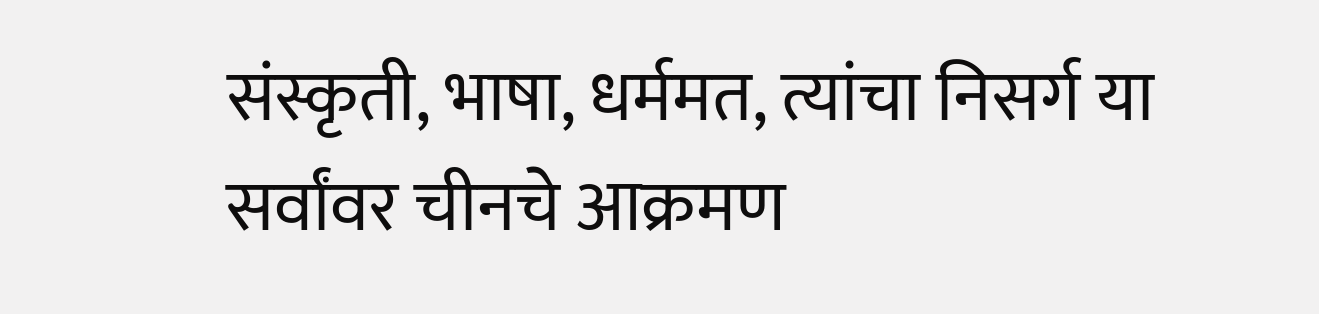संस्कृती, भाषा, धर्ममत, त्यांचा निसर्ग या सर्वांवर चीनचे आक्रमण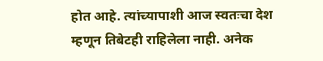होत आहे. त्यांच्यापाशी आज स्वतःचा देश म्हणून तिबेटही राहिलेला नाही. अनेक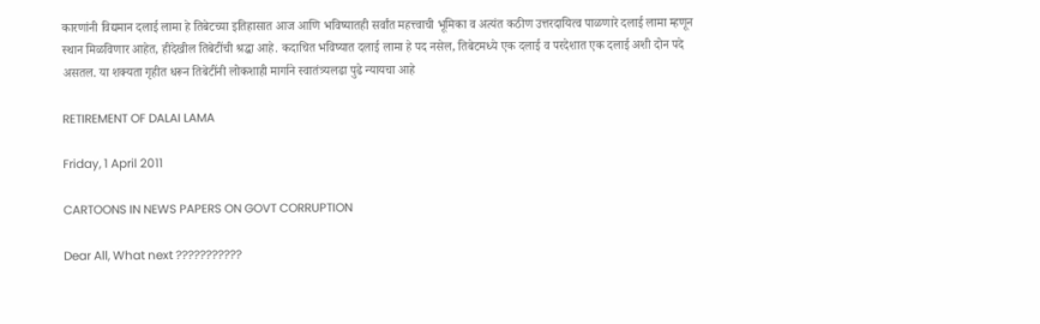कारणांनी विद्यमान दलाई लामा हे तिबेटच्या इतिहासात आज आणि भविष्यातही सर्वांत महत्त्वाची भूमिका व अत्यंत कठीण उत्तरदायित्व पाळणारे दलाई लामा म्हणून स्थान मिळविणार आहेत, हीदेखील तिबेटींची श्रद्धा आहे. कदाचित भविष्यात दलाई लामा हे पद नसेल, तिबेटमध्ये एक दलाई व परदेशात एक दलाई अशी दोन पदे असतल. या शक्‍यता गृहीत धरून तिबेटींनी लोकशाही मार्गाने स्वातंत्र्यलढा पुढे न्यायचा आहे

RETIREMENT OF DALAI LAMA

Friday, 1 April 2011

CARTOONS IN NEWS PAPERS ON GOVT CORRUPTION

Dear All, What next ???????????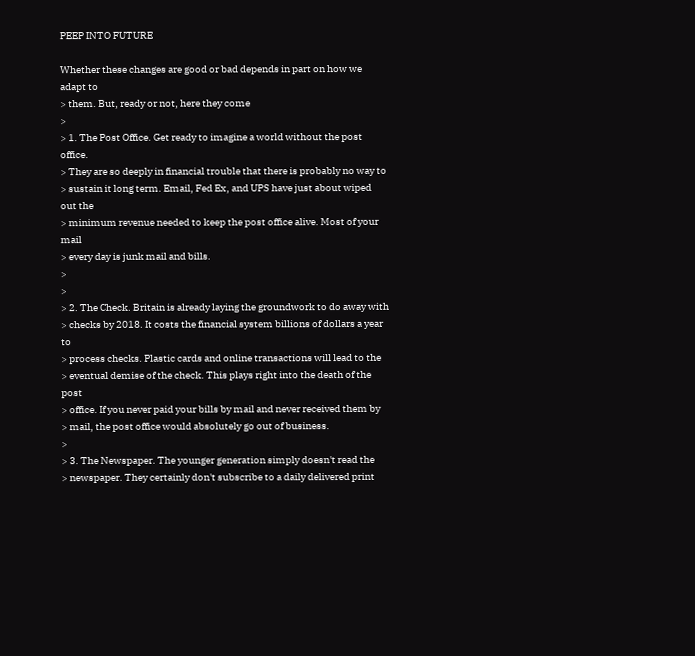PEEP INTO FUTURE

Whether these changes are good or bad depends in part on how we adapt to
> them. But, ready or not, here they come
>
> 1. The Post Office. Get ready to imagine a world without the post office.
> They are so deeply in financial trouble that there is probably no way to
> sustain it long term. Email, Fed Ex, and UPS have just about wiped out the
> minimum revenue needed to keep the post office alive. Most of your mail
> every day is junk mail and bills.
>
>
> 2. The Check. Britain is already laying the groundwork to do away with
> checks by 2018. It costs the financial system billions of dollars a year to
> process checks. Plastic cards and online transactions will lead to the
> eventual demise of the check. This plays right into the death of the post
> office. If you never paid your bills by mail and never received them by
> mail, the post office would absolutely go out of business.
>
> 3. The Newspaper. The younger generation simply doesn't read the
> newspaper. They certainly don't subscribe to a daily delivered print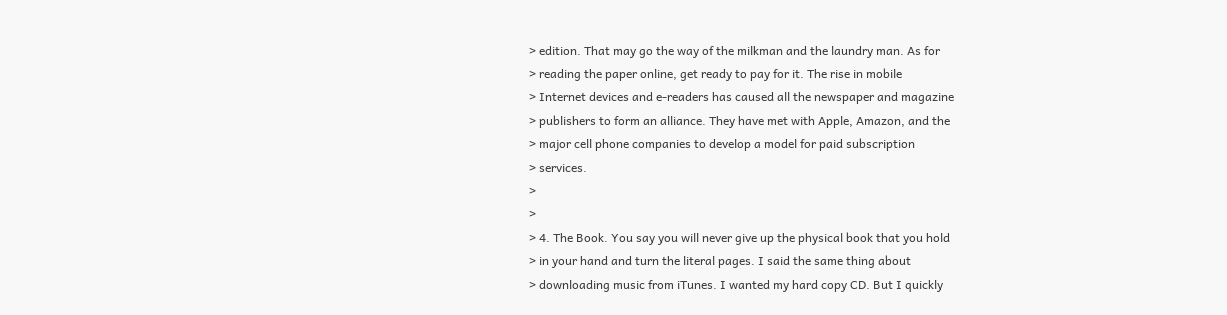> edition. That may go the way of the milkman and the laundry man. As for
> reading the paper online, get ready to pay for it. The rise in mobile
> Internet devices and e-readers has caused all the newspaper and magazine
> publishers to form an alliance. They have met with Apple, Amazon, and the
> major cell phone companies to develop a model for paid subscription
> services.
>
>
> 4. The Book. You say you will never give up the physical book that you hold
> in your hand and turn the literal pages. I said the same thing about
> downloading music from iTunes. I wanted my hard copy CD. But I quickly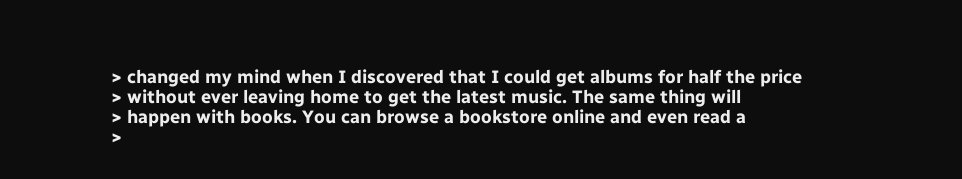> changed my mind when I discovered that I could get albums for half the price
> without ever leaving home to get the latest music. The same thing will
> happen with books. You can browse a bookstore online and even read a
>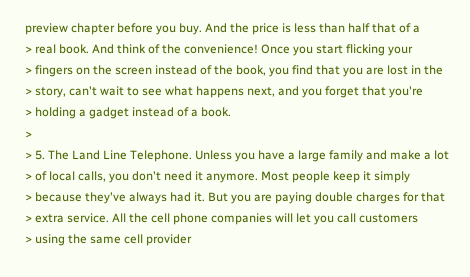preview chapter before you buy. And the price is less than half that of a
> real book. And think of the convenience! Once you start flicking your
> fingers on the screen instead of the book, you find that you are lost in the
> story, can't wait to see what happens next, and you forget that you're
> holding a gadget instead of a book.
>
> 5. The Land Line Telephone. Unless you have a large family and make a lot
> of local calls, you don't need it anymore. Most people keep it simply
> because they've always had it. But you are paying double charges for that
> extra service. All the cell phone companies will let you call customers
> using the same cell provider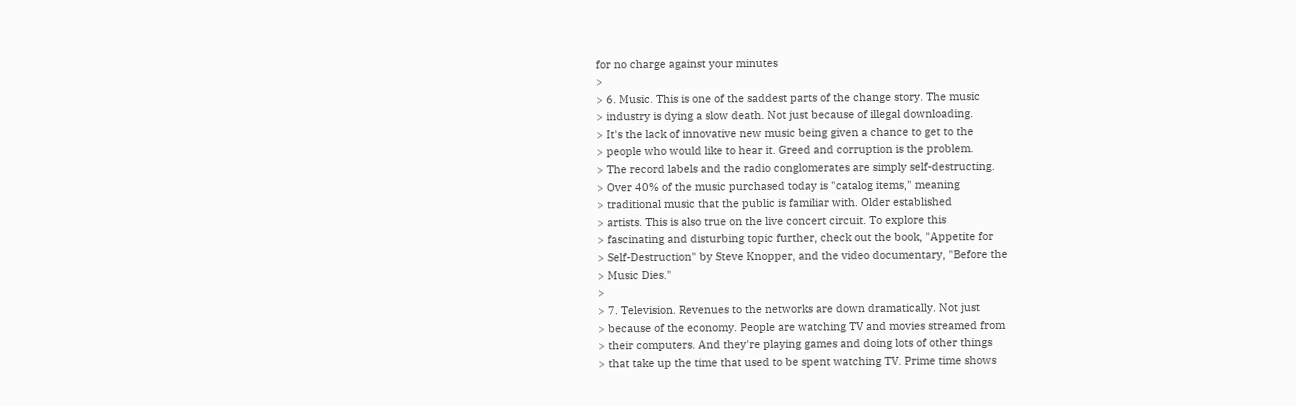for no charge against your minutes
>
> 6. Music. This is one of the saddest parts of the change story. The music
> industry is dying a slow death. Not just because of illegal downloading.
> It's the lack of innovative new music being given a chance to get to the
> people who would like to hear it. Greed and corruption is the problem.
> The record labels and the radio conglomerates are simply self-destructing.
> Over 40% of the music purchased today is "catalog items," meaning
> traditional music that the public is familiar with. Older established
> artists. This is also true on the live concert circuit. To explore this
> fascinating and disturbing topic further, check out the book, "Appetite for
> Self-Destruction" by Steve Knopper, and the video documentary, "Before the
> Music Dies."
>
> 7. Television. Revenues to the networks are down dramatically. Not just
> because of the economy. People are watching TV and movies streamed from
> their computers. And they're playing games and doing lots of other things
> that take up the time that used to be spent watching TV. Prime time shows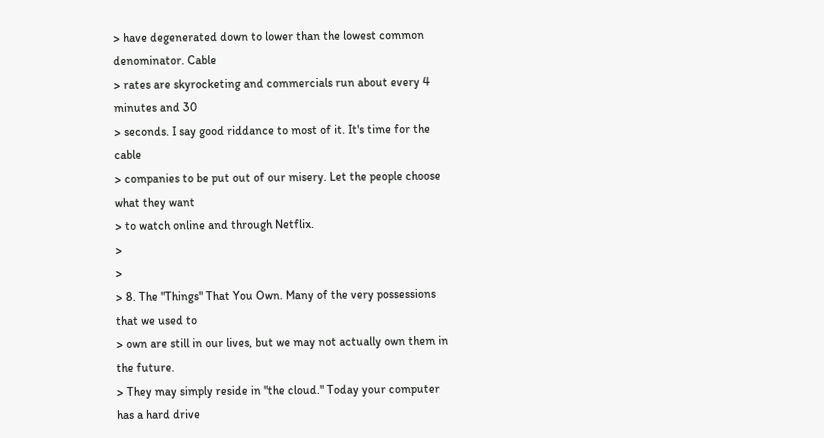> have degenerated down to lower than the lowest common denominator. Cable
> rates are skyrocketing and commercials run about every 4 minutes and 30
> seconds. I say good riddance to most of it. It's time for the cable
> companies to be put out of our misery. Let the people choose what they want
> to watch online and through Netflix.
>
>
> 8. The "Things" That You Own. Many of the very possessions that we used to
> own are still in our lives, but we may not actually own them in the future.
> They may simply reside in "the cloud." Today your computer has a hard drive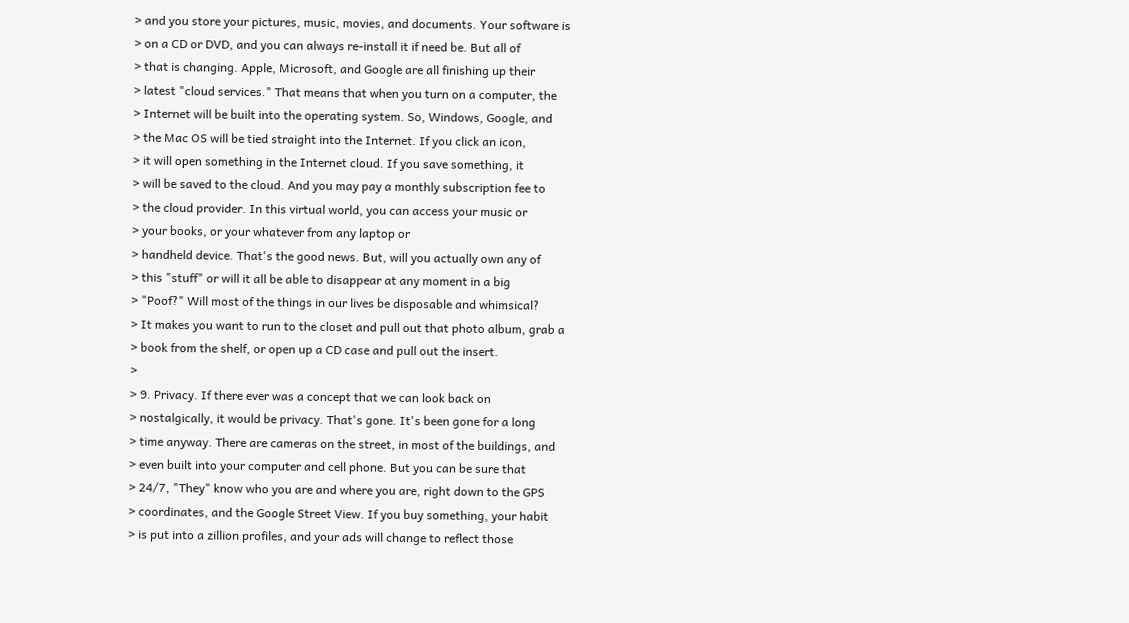> and you store your pictures, music, movies, and documents. Your software is
> on a CD or DVD, and you can always re-install it if need be. But all of
> that is changing. Apple, Microsoft, and Google are all finishing up their
> latest "cloud services." That means that when you turn on a computer, the
> Internet will be built into the operating system. So, Windows, Google, and
> the Mac OS will be tied straight into the Internet. If you click an icon,
> it will open something in the Internet cloud. If you save something, it
> will be saved to the cloud. And you may pay a monthly subscription fee to
> the cloud provider. In this virtual world, you can access your music or
> your books, or your whatever from any laptop or
> handheld device. That's the good news. But, will you actually own any of
> this "stuff" or will it all be able to disappear at any moment in a big
> "Poof?" Will most of the things in our lives be disposable and whimsical?
> It makes you want to run to the closet and pull out that photo album, grab a
> book from the shelf, or open up a CD case and pull out the insert.
>
> 9. Privacy. If there ever was a concept that we can look back on
> nostalgically, it would be privacy. That's gone. It's been gone for a long
> time anyway. There are cameras on the street, in most of the buildings, and
> even built into your computer and cell phone. But you can be sure that
> 24/7, "They" know who you are and where you are, right down to the GPS
> coordinates, and the Google Street View. If you buy something, your habit
> is put into a zillion profiles, and your ads will change to reflect those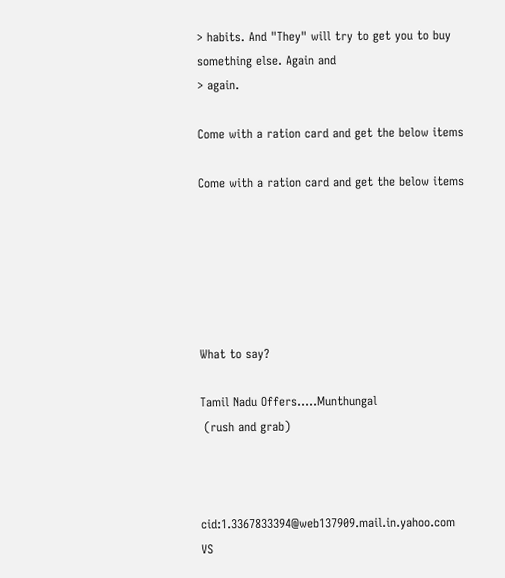> habits. And "They" will try to get you to buy something else. Again and
> again.

Come with a ration card and get the below items

Come with a ration card and get the below items






What to say?

Tamil Nadu Offers…..Munthungal
 (rush and grab)



cid:1.3367833394@web137909.mail.in.yahoo.com                                 VS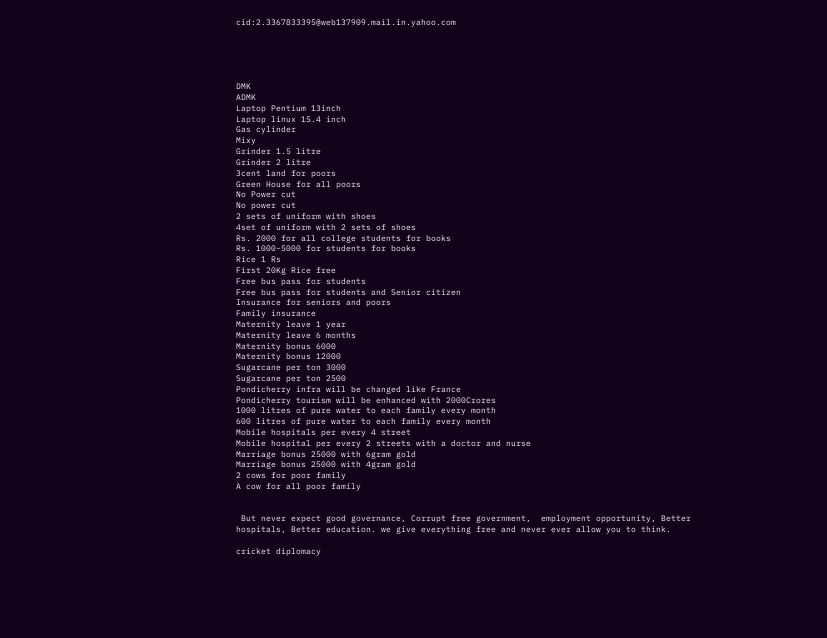cid:2.3367833395@web137909.mail.in.yahoo.com





DMK
ADMK
Laptop Pentium 13inch
Laptop linux 15.4 inch
Gas cylinder
Mixy
Grinder 1.5 litre
Grinder 2 litre
3cent land for poors
Green House for all poors
No Power cut
No power cut
2 sets of uniform with shoes
4set of uniform with 2 sets of shoes
Rs. 2000 for all college students for books
Rs. 1000-5000 for students for books
Rice 1 Rs
First 20Kg Rice free
Free bus pass for students
Free bus pass for students and Senior citizen
Insurance for seniors and poors
Family insurance
Maternity leave 1 year
Maternity leave 6 months
Maternity bonus 6000
Maternity bonus 12000
Sugarcane per ton 3000
Sugarcane per ton 2500
Pondicherry infra will be changed like France
Pondicherry tourism will be enhanced with 2000Crores
1000 litres of pure water to each family every month
600 litres of pure water to each family every month
Mobile hospitals per every 4 street
Mobile hospital per every 2 streets with a doctor and nurse
Marriage bonus 25000 with 6gram gold
Marriage bonus 25000 with 4gram gold
2 cows for poor family
A cow for all poor family


 But never expect good governance, Corrupt free government,  employment opportunity, Better hospitals, Better education. we give everything free and never ever allow you to think.

cricket diplomacy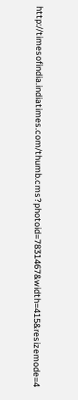http://timesofindia.indiatimes.com/thumb.cms?photoid=7831467&width=415&resizemode=4